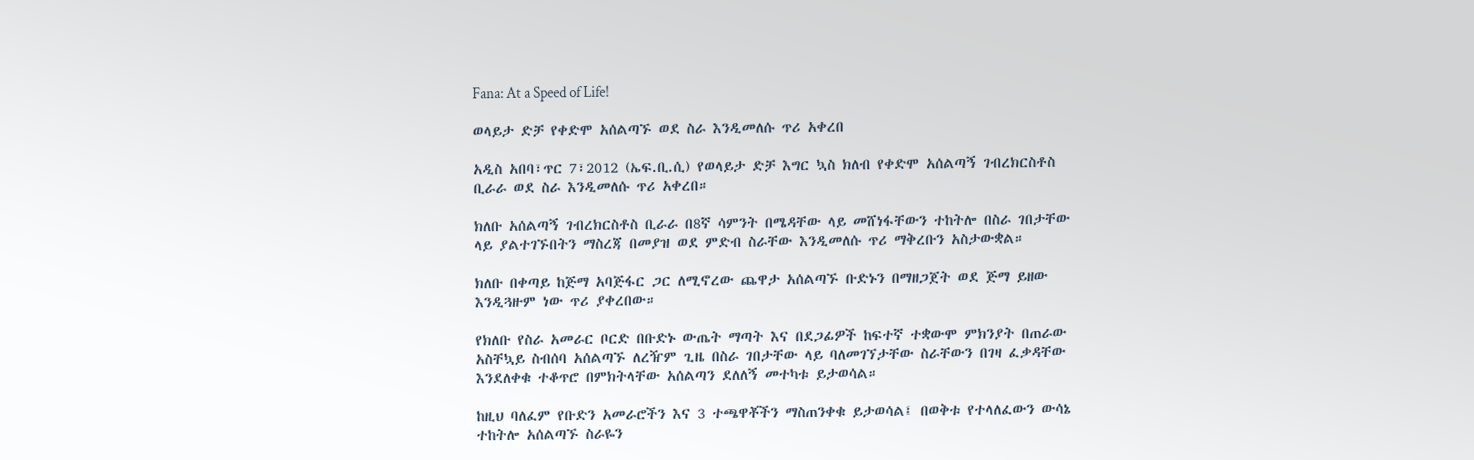Fana: At a Speed of Life!

ወላይታ ድቻ የቀድሞ አሰልጣኙ ወደ ስራ እንዲመለሱ ጥሪ አቀረበ

አዲስ አበባ፣ጥር 7፣2012 (ኤፍ.ቢ.ሲ) የወላይታ ድቻ እግር ኳስ ክለብ የቀድሞ አሰልጣኝ ገብረክርስቶስ ቢራራ ወደ ስራ እንዲመለሱ ጥሪ አቀረበ።

ክለቡ አሰልጣኝ ገብረክርስቶስ ቢራራ በ8ኛ ሳምንት በሜዳቸው ላይ መሸነፋቸውን ተከትሎ በስራ ገበታቸው ላይ ያልተገኙበትን ማስረጃ በመያዝ ወደ ምድብ ስራቸው እንዲመለሱ ጥሪ ማቅረቡን አስታውቋል።

ክለቡ በቀጣይ ከጅማ አባጅፋር ጋር ለሚኖረው ጨዋታ አሰልጣኙ ቡድኑን በማዘጋጀት ወደ ጅማ ይዘው እንዲጓዙም ነው ጥሪ ያቀረበው።

የክለቡ የስራ አመራር ቦርድ በቡድኑ ውጤት ማጣት እና በደጋፊዎች ከፍተኛ ተቋውሞ ምክንያት በጠራው አስቸኳይ ስብሰባ አሰልጣኙ ለረዥም ጊዜ በስራ ገበታቸው ላይ ባለመገኘታቸው ስራቸውን በገዛ ፈቃዳቸው እንደለቀቁ ተቆጥሮ በምክትላቸው አሰልጣን ደለለኝ መተካቱ ይታወሳል።

ከዚህ ባለፈም የቡድን አመራሮችን እና 3 ተጫዋቾችን ማስጠንቀቁ ይታወሳል፤ በወቅቱ የተላለፈውን ውሳኔ ተከትሎ አሰልጣኙ ስራዬን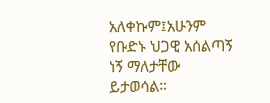አለቀኩም፤አሁንም የቡድኑ ህጋዊ አሰልጣኝ ነኝ ማለታቸው ይታወሳል።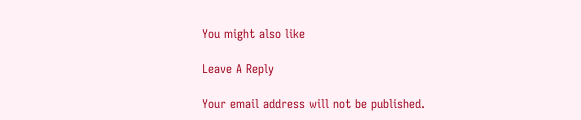You might also like

Leave A Reply

Your email address will not be published.